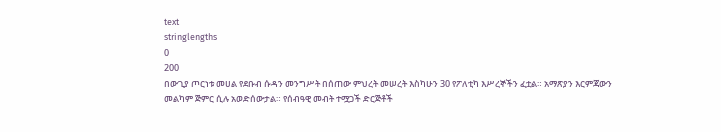text
stringlengths
0
200
በውጊያ ጦርነቱ መሀል የደቡብ ሱዳን መንግሥት በሰጠው ምህረት መሠረት እስካሁን 30 የፖለቲካ እሥረኞችን ፈቷል። አማጽያን እርምጃውን መልካም ጅምር ሲሉ አወድሰውታል። የሰብዓዊ መብት ተሟጋች ድርጅቶች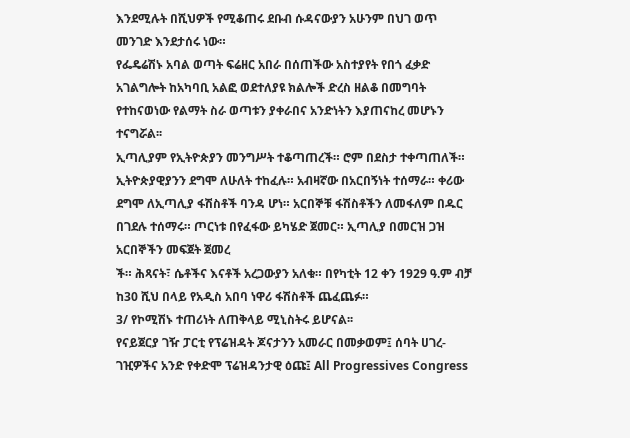እንደሚሉት በሺህዎች የሚቆጠሩ ደቡብ ሱዳናውያን አሁንም በህገ ወጥ መንገድ እንደታሰሩ ነው።
የፌዴሬሽኑ አባል ወጣት ፍሬዘር አበራ በሰጠችው አስተያየት የበጎ ፈቃድ አገልግሎት ከአካባቢ አልፎ ወደተለያዩ ክልሎች ድረስ ዘልቆ በመግባት የተከናወነው የልማት ስራ ወጣቱን ያቀራበና አንድነትን እያጠናከረ መሆኑን ተናግሯል፡፡
ኢጣሊያም የኢትዮጵያን መንግሥት ተቆጣጠረች። ሮም በደስታ ተቀጣጠለች። ኢትዮጵያዊያንን ደግሞ ለሁለት ተከፈሉ። አብዛኛው በአርበኝነት ተሰማራ። ቀሪው ደግሞ ለኢጣሊያ ፋሽስቶች ባንዳ ሆነ። አርበኞቹ ፋሽስቶችን ለመፋለም በዱር በገደሉ ተሰማሩ። ጦርነቱ በየፈፋው ይካሄድ ጀመር። ኢጣሊያ በመርዝ ጋዝ አርበኞችን መፍጀት ጀመረ
ች። ሕጻናት፣ ሴቶችና እናቶች አረጋውያን አለቁ። በየካቲት 12 ቀን 1929 ዓ.ም ብቻ ከ30 ሺህ በላይ የአዲስ አበባ ነዋሪ ፋሽስቶች ጨፈጨፉ።
3/ የኮሚሽኑ ተጠሪነት ለጠቅላይ ሚኒስትሩ ይሆናል፡፡
የናይጀርያ ገዥ ፓርቲ የፕሬዝዳት ጆናታንን አመራር በመቃወም፤ ሰባት ሀገረ-ገዢዎችና አንድ የቀድሞ ፕሬዝዳንታዊ ዕጩ፤ All Progressives Congress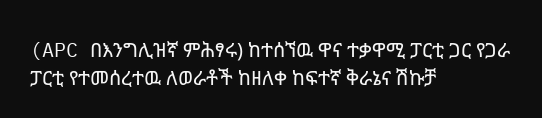(APC በእንግሊዝኛ ምሕፃሩ) ከተሰኘዉ ዋና ተቃዋሚ ፓርቲ ጋር የጋራ ፓርቲ የተመሰረተዉ ለወራቶች ከዘለቀ ከፍተኛ ቅራኔና ሽኩቻ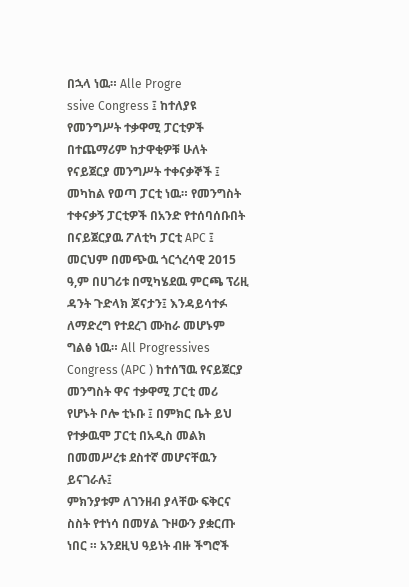በኋላ ነዉ። Alle Progre
ssive Congress ፤ ከተለያዩ የመንግሥት ተቃዋሚ ፓርቲዎች በተጨማሪም ከታዋቂዎቹ ሁለት የናይጀርያ መንግሥት ተቀናቃኞች ፤ መካከል የወጣ ፓርቲ ነዉ። የመንግስት ተቀናቃኝ ፓርቲዎች በአንድ የተሰባሰቡበት በናይጀርያዉ ፖለቲካ ፓርቲ APC ፤ መርህም በመጭዉ ጎርጎረሳዊ 2015 ዓ,ም በሀገሪቱ በሚካሄደዉ ምርጫ ፕሪዚ
ዳንት ጉድላክ ጆናታን፤ እንዳይሳተፉ ለማድረግ የተደረገ ሙከራ መሆኑም ግልፅ ነዉ። All Progressives Congress (APC ) ከተሰኘዉ የናይጀርያ መንግስት ዋና ተቃዋሚ ፓርቲ መሪ የሆኑት ቦሎ ቲኑቡ ፤ በምክር ቤት ይህ የተቃዉሞ ፓርቲ በአዲስ መልክ በመመሥረቱ ደስተኛ መሆናቸዉን ይናገራሉ፤
ምክንያቱም ለገንዘብ ያላቸው ፍቅርና ስስት የተነሳ በመሃል ጉዞውን ያቋርጡ ነበር ። አንደዚህ ዓይነት ብዙ ችግሮች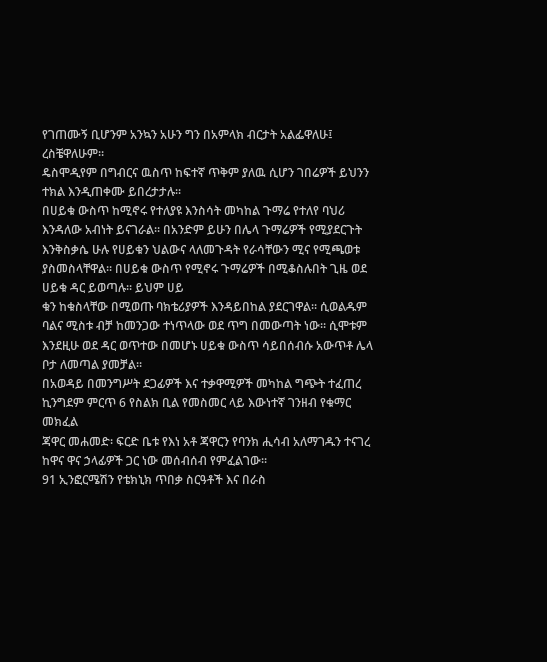የገጠሙኝ ቢሆንም አንኳን አሁን ግን በአምላክ ብርታት አልፌዋለሁ፤ ረስቼዋለሁም።
ዴስሞዲየም በግብርና ዉስጥ ከፍተኛ ጥቅም ያለዉ ሲሆን ገበሬዎች ይህንን ተክል እንዲጠቀሙ ይበረታታሉ፡፡
በሀይቁ ውስጥ ከሚኖሩ የተለያዩ እንስሳት መካከል ጉማሬ የተለየ ባህሪ እንዳለው አብነት ይናገራል፡፡ በአንድም ይሁን በሌላ ጉማሬዎች የሚያደርጉት እንቅስቃሴ ሁሉ የሀይቁን ህልውና ላለመጉዳት የራሳቸውን ሚና የሚጫወቱ ያስመስላቸዋል፡፡ በሀይቁ ውስጥ የሚኖሩ ጉማሬዎች በሚቆስሉበት ጊዜ ወደ ሀይቁ ዳር ይወጣሉ፡፡ ይህም ሀይ
ቁን ከቁስላቸው በሚወጡ ባክቴሪያዎች እንዳይበከል ያደርገዋል፡፡ ሲወልዱም ባልና ሚስቱ ብቻ ከመንጋው ተነጥላው ወደ ጥግ በመውጣት ነው፡፡ ሲሞቱም እንደዚሁ ወደ ዳር ወጥተው በመሆኑ ሀይቁ ውስጥ ሳይበሰብሱ አውጥቶ ሌላ ቦታ ለመጣል ያመቻል፡፡
በአወዳይ በመንግሥት ደጋፊዎች እና ተቃዋሚዎች መካከል ግጭት ተፈጠረ
ኪንግደም ምርጥ 6 የስልክ ቢል የመስመር ላይ እውነተኛ ገንዘብ የቁማር መክፈል
ጃዋር መሐመድ፡ ፍርድ ቤቱ የእነ አቶ ጃዋርን የባንክ ሒሳብ አለማገዱን ተናገረ
ከዋና ዋና ኃላፊዎች ጋር ነው መሰብሰብ የምፈልገው፡፡
91 ኢንፎርሜሽን የቴክኒክ ጥበቃ ስርዓቶች እና በራስ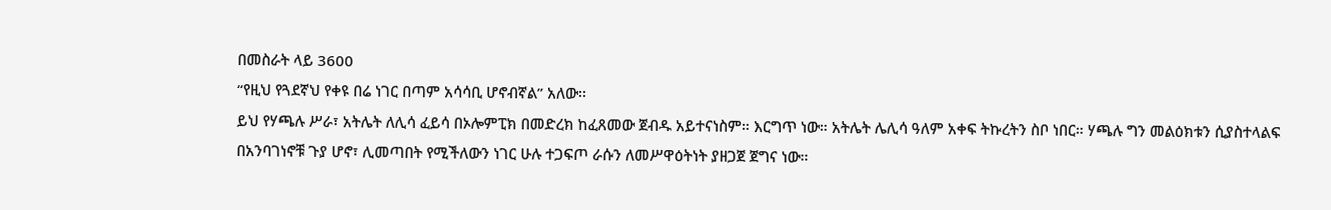በመስራት ላይ 3600
“የዚህ የጓደኛህ የቀዩ በሬ ነገር በጣም አሳሳቢ ሆኖብኛል” አለው፡፡
ይህ የሃጫሉ ሥራ፣ አትሌት ለሊሳ ፈይሳ በኦሎምፒክ በመድረክ ከፈጸመው ጀብዱ አይተናነስም። እርግጥ ነው። አትሌት ሌሊሳ ዓለም አቀፍ ትኩረትን ስቦ ነበር። ሃጫሉ ግን መልዕክቱን ሲያስተላልፍ በአንባገነኖቹ ጉያ ሆኖ፣ ሊመጣበት የሚችለውን ነገር ሁሉ ተጋፍጦ ራሱን ለመሥዋዕትነት ያዘጋጀ ጀግና ነው።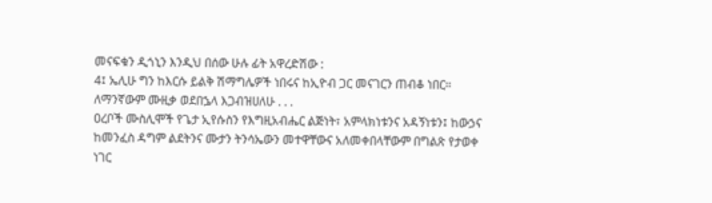መናፍቁን ዲጎኒን እንዲህ በሰው ሁሉ ፊት አዋረድሽው :
4፤ ኤሊሁ ግን ከእርሱ ይልቅ ሽማግሌዎች ነበሩና ከኢዮብ ጋር መናገርን ጠብቆ ነበር።
ለማንኛውም ሙዚቃ ወደበኌላ እጋብዝሀለሁ . . .
ዐረቦች ሙስሊሞች የጌታ ኢየሱስን የእግዚአብሔር ልጅነት፣ አምላክነቱንና አዳኝነቱን፤ ከውኃና ከመንፈስ ዳግም ልደትንና ሙታን ትንሳኤውን መተዋቸውና አለመቀበላቸውም በግልጽ የታወቀ ነገር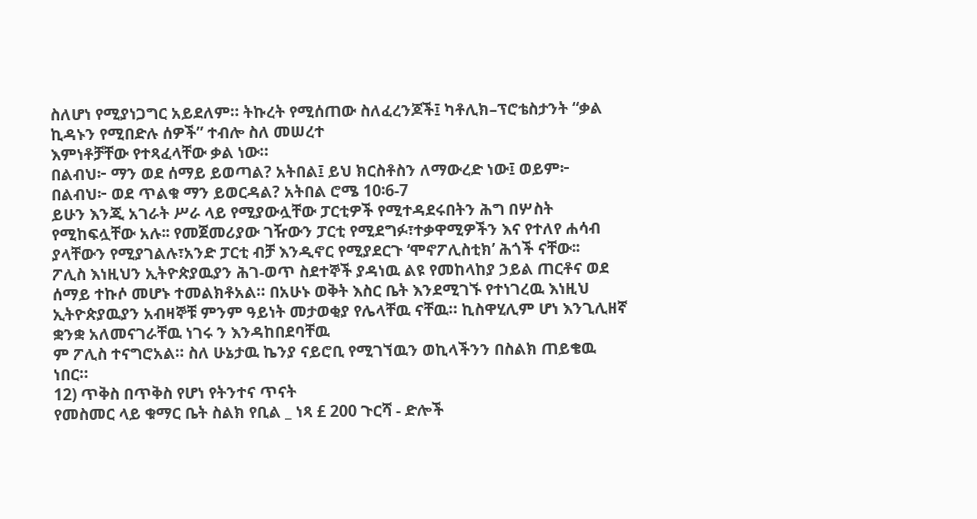ስለሆነ የሚያነጋግር አይደለም። ትኩረት የሚሰጠው ስለፈረንጆች፤ ካቶሊክ–ፕሮቴስታንት “ቃል ኪዳኑን የሚበድሉ ሰዎች” ተብሎ ስለ መሠረተ
እምነቶቻቸው የተጻፈላቸው ቃል ነው።
በልብህ፦ ማን ወደ ሰማይ ይወጣል? አትበል፤ ይህ ክርስቶስን ለማውረድ ነው፤ ወይም፦ በልብህ፦ ወደ ጥልቁ ማን ይወርዳል? አትበል ሮሜ 10፡6-7
ይሁን እንጂ አገራት ሥራ ላይ የሚያውሏቸው ፓርቲዎች የሚተዳደሩበትን ሕግ በሦስት የሚከፍሏቸው አሉ፡፡ የመጀመሪያው ገዥውን ፓርቲ የሚደግፉ፣ተቃዋሚዎችን እና የተለየ ሐሳብ ያላቸውን የሚያገልሉ፣አንድ ፓርቲ ብቻ እንዲኖር የሚያደርጉ ‘ሞኖፖሊስቲክ’ ሕጎች ናቸው፡፡
ፖሊስ እነዚህን ኢትዮጵያዉያን ሕገ-ወጥ ስደተኞች ያዳነዉ ልዩ የመከላከያ ኃይል ጠርቶና ወደ ሰማይ ተኩሶ መሆኑ ተመልክቶአል። በአሁኑ ወቅት እስር ቤት እንደሚገኙ የተነገረዉ እነዚህ ኢትዮጵያዉያን አብዛኞቹ ምንም ዓይነት መታወቂያ የሌላቸዉ ናቸዉ። ኪስዋሂሊም ሆነ እንጊሊዘኛ ቋንቋ አለመናገራቸዉ ነገሩ ን እንዳከበደባቸዉ
ም ፖሊስ ተናግሮአል። ስለ ሁኔታዉ ኬንያ ናይሮቢ የሚገኘዉን ወኪላችንን በስልክ ጠይቄዉ ነበር።
12) ጥቅስ በጥቅስ የሆነ የትንተና ጥናት
የመስመር ላይ ቁማር ቤት ስልክ የቢል _ ነጻ £ 200 ጉርሻ - ድሎች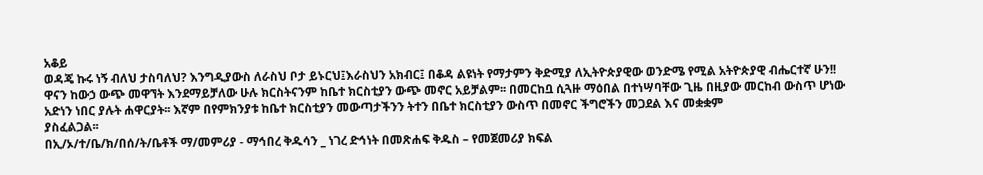አቆይ
ወዳጄ ኩሩ ነኝ ብለህ ታስባለህ? እንግዲያውስ ለራስህ ቦታ ይኑርህ፤እራስህን አክብር፤ በቆዳ ልዩነት የማታምን ቅድሚያ ለኢትዮጵያዊው ወንድሜ የሚል አትዮጵያዊ ብሔርተኛ ሁን!!
ዋናን ከውኃ ውጭ መዋኘት እንደማይቻለው ሁሉ ክርስትናንም ከቤተ ክርስቲያን ውጭ መኖር አይቻልም፡፡ በመርከቧ ሲጓዙ ማዕበል በተነሣባቸው ጊዜ በዚያው መርከብ ውስጥ ሆነው አድነን ነበር ያሉት ሐዋርያት፡፡ እኛም በየምክንያቱ ከቤተ ክርስቲያን መውጣታችንን ትተን በቤተ ክርስቲያን ውስጥ በመኖር ችግሮችን መጋደል እና መቋቋም
ያስፈልጋል፡፡
በኢ/ኦ/ተ/ቤ/ክ/በሰ/ት/ቤቶች ማ/መምሪያ - ማኅበረ ቅዱሳን _ ነገረ ድኅነት በመጽሐፍ ቅዱስ – የመጀመሪያ ክፍል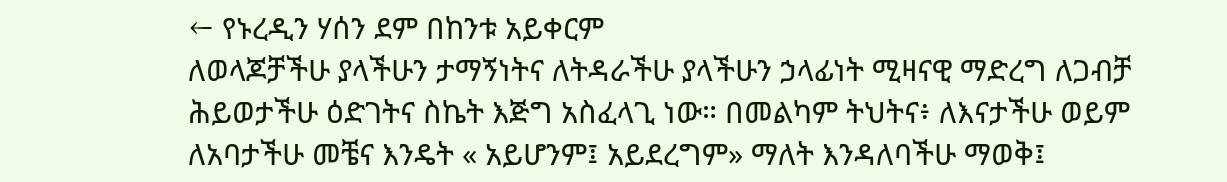← የኑረዲን ሃሰን ደም በከንቱ አይቀርም
ለወላጆቻችሁ ያላችሁን ታማኝነትና ለትዳራችሁ ያላችሁን ኃላፊነት ሚዛናዊ ማድረግ ለጋብቻ ሕይወታችሁ ዕድገትና ስኬት እጅግ አስፈላጊ ነው። በመልካም ትህትና፥ ለእናታችሁ ወይም ለአባታችሁ መቼና እንዴት « አይሆንም፤ አይደረግም» ማለት እንዳለባችሁ ማወቅ፤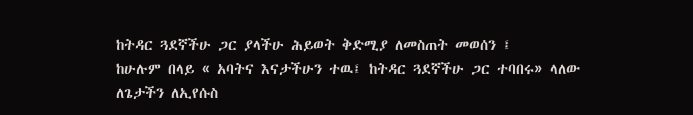ከትዳር ጓደኛችሁ ጋር ያላችሁ ሕይወት ቅድሚያ ለመስጠት መወሰን ፤
ከሁሉም በላይ « አባትና እናታችሁን ተዉ፤ ከትዳር ጓደኛችሁ ጋር ተባበሩ» ላለው ለጌታችን ለኢየሱስ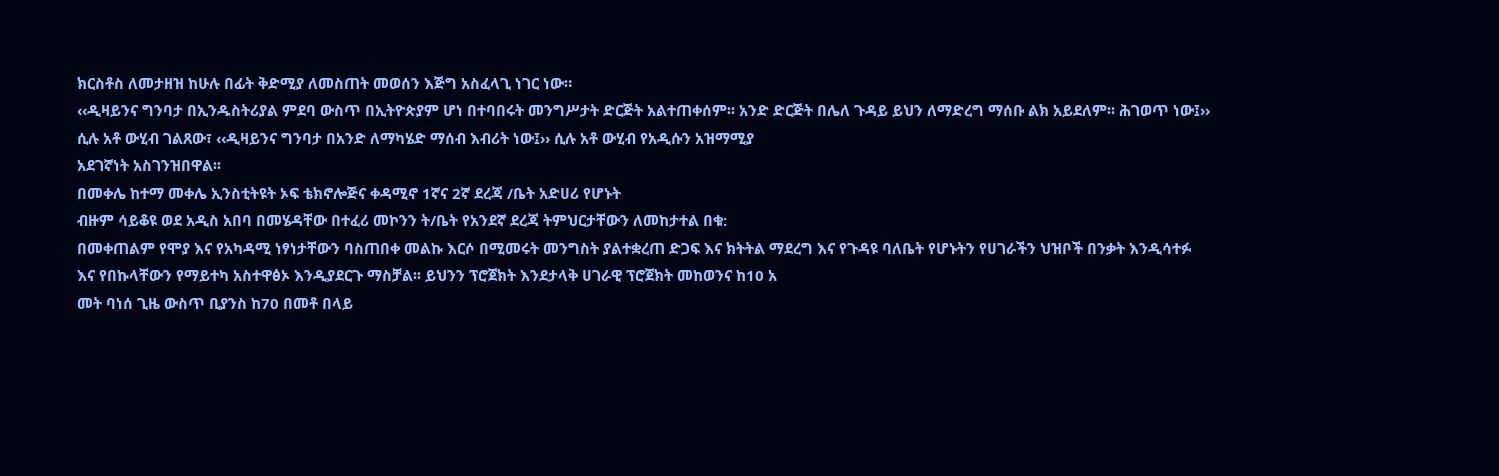ክርስቶስ ለመታዘዝ ከሁሉ በፊት ቅድሚያ ለመስጠት መወሰን እጅግ አስፈላጊ ነገር ነው።
‹‹ዲዛይንና ግንባታ በኢንዱስትሪያል ምደባ ውስጥ በኢትዮጵያም ሆነ በተባበሩት መንግሥታት ድርጅት አልተጠቀሰም፡፡ አንድ ድርጅት በሌለ ጉዳይ ይህን ለማድረግ ማሰቡ ልክ አይደለም፡፡ ሕገወጥ ነው፤›› ሲሉ አቶ ውሂብ ገልጸው፣ ‹‹ዲዛይንና ግንባታ በአንድ ለማካሄድ ማሰብ እብሪት ነው፤›› ሲሉ አቶ ውሂብ የአዲሱን አዝማሚያ
አደገኛነት አስገንዝበዋል፡፡
በመቀሌ ከተማ መቀሌ ኢንስቲትዩት ኦፍ ቴክኖሎጅና ቀዳሚኖ 1ኛና 2ኛ ደረጃ /ቤት አድሀሪ የሆኑት
ብዙም ሳይቆዩ ወደ አዲስ አበባ በመሄዳቸው በተፈሪ መኮንን ት/ቤት የአንደኛ ደረጃ ትምህርታቸውን ለመከታተል በቁ:
በመቀጠልም የሞያ እና የአካዳሚ ነፃነታቸውን ባስጠበቀ መልኩ እርሶ በሚመሩት መንግስት ያልተቋረጠ ድጋፍ እና ክትትል ማደረግ እና የጉዳዩ ባለቤት የሆኑትን የሀገራችን ህዝቦች በንቃት እንዲሳተፉ እና የበኩላቸውን የማይተካ አስተዋፅኦ እንዲያደርጉ ማስቻል፡፡ ይህንን ፕሮጀክት እንደታላቅ ሀገራዊ ፕሮጀክት መከወንና ከ10 አ
መት ባነሰ ጊዜ ውስጥ ቢያንስ ከ70 በመቶ በላይ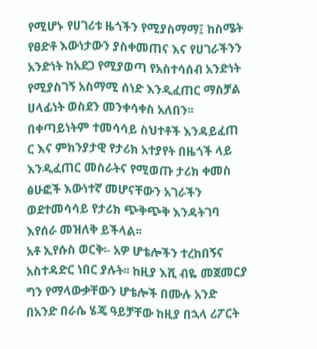የሚሆኑ የሀገሪቱ ዜጎችን የሚያስማማ፤ ከስሜት የፀድቶ እውነታውን ያስቀመጠና እና የሀገራችንን አንድነት ከአደጋ የሚያወጣ የአስተሳሰብ አንድነት የሚያስገኝ አስማሚ ሰነድ እንዲፈጠር ማስቻል ሀላፊነት ወስደን መንቀሳቀስ አለበን፡፡ በቀጣይነትም ተመሳሳይ ስህተቶች እንዳይፈጠ
ር እና ምክንያታዊ የታሪክ አተያየት በዜጎች ላይ እንዲፈጠር መስራትና የሚወጡ ታሪክ ቀመስ ፅሁፎች እውነተኛ መሆናቸውን አገራችን ወደተመሳሳይ የታሪክ ጭቅጭቅ እንዳትገባ እየሰራ መዝለቅ ይችላል፡፡
አቶ ኢየሱስ ወርቅ፡- አዎ ሆቴሎችን ተረከበኝና አስተዳድር ነበር ያሉት፡፡ ከዚያ እሺ ብዬ መጀመርያ ግን የማላውቃቸውን ሆቴሎች በሙሉ አንድ በአንድ በራሴ ሄጄ ዓይቻቸው ከዚያ በኋላ ሪፖርት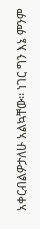አቀርብልዎታለሁ አልኳቸው፡፡ ነገር ግን እኔ ምንም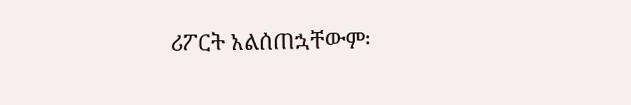ሪፖርት አልሰጠኋቸውም፡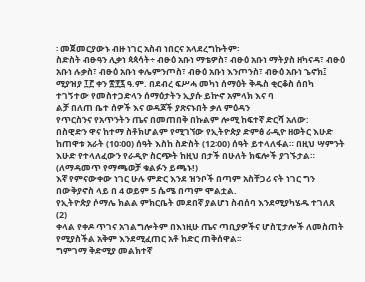፡ መጀመርያውኑ ብዙ ነገር አስብ ነበርና አላደረግኩትም፡
ስድስት ብፁዓን ሊቃነ ጳጳሳት÷ ብፁዕ አቡነ ማቴዎስ፣ ብፁዕ አቡነ ማትያስ ዘካናዳ፣ ብፁዕ አቡነ ሉቃስ፣ ብፁዕ አቡነ ቀሌምንጦስ፣ ብፁዕ አቡነ እንጦንስ፣ ብፁዕ አቡነ ኄኖክ፤ ሚያዝያ ፲፫ ቀን ፳፻፯ ዓ.ም. በደብረ ፍሥሓ መካነ ሰማዕት ቅዱስ ቂርቆስ ሰበካ ተገኝተው የመስተጋድላን ሰማዕታትን ኢያሱ ይኵኖ አምላክ እና ባ
ልቻ በለጠ ቤተ ሰዎች እና ወዳጆች ያጽናኑበት ቃለ ምዕዳን
የጥርስንና የአጥንትን ጤና በመጠበቅ በኩልም ሎሚ ከፍተኛ ድርሻ አለው:
በስዊድን ዋና ከተማ ስቶክሆልም የሚገኘው የኢትዮጵያ ድምፅ ራዲዮ ዘወትር እሁድ ከጠዋቱ አራት (10፡00) ሰዓት እስከ ስድስት (12፡00) ሰዓት ይተላለፋል። በዚህ ሣምንት እሁድ የተላለፈውን የራዲዮ ስርጭት ከዚህ በታች በሁለት ክፍሎች ያገኙታል። (ለማዳመጥ የማጫወቻ ቁልፉን ይጫኑ!)
እኛ የምናውቀው ነገር ሁሉ ምድር እንደ ዝንቦች በጣም አስቸጋሪ ናት ነገር ግን በውቅያኖስ ላይ በ 4 ወይም 5 ሴሜ በጣም ሞልቷል.
የኢትዮጵያ ሶማሌ ክልል ምክርቤት መደበኛ ያልሆነ ስብሰባ እንደሚያካሄዱ ተገለጸ (2)
ቀላል የቀዶ ጥገና አገልግሎትም በእነዚሁ ጤና ጣቢያዎችና ሆስፒታሎች ለመስጠት የሚያስችል አቅም እንደሚፈጠር አቶ ከድር ጠቅሰዋል፡፡
ግምገማ ቅድሚያ መልክተኛ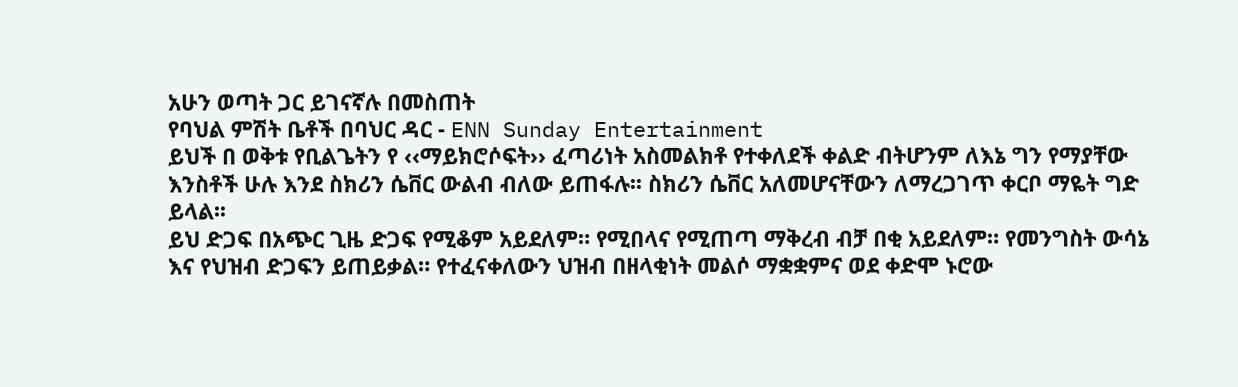አሁን ወጣት ጋር ይገናኛሉ በመስጠት
የባህል ምሽት ቤቶች በባህር ዳር - ENN Sunday Entertainment
ይህች በ ወቅቱ የቢልጌትን የ ‹‹ማይክሮሶፍት›› ፈጣሪነት አስመልክቶ የተቀለደች ቀልድ ብትሆንም ለእኔ ግን የማያቸው እንስቶች ሁሉ እንደ ስክሪን ሴቨር ውልብ ብለው ይጠፋሉ፡፡ ስክሪን ሴቨር አለመሆናቸውን ለማረጋገጥ ቀርቦ ማዬት ግድ ይላል፡፡
ይህ ድጋፍ በአጭር ጊዜ ድጋፍ የሚቆም አይደለም። የሚበላና የሚጠጣ ማቅረብ ብቻ በቂ አይደለም። የመንግስት ውሳኔ እና የህዝብ ድጋፍን ይጠይቃል። የተፈናቀለውን ህዝብ በዘላቂነት መልሶ ማቋቋምና ወደ ቀድሞ ኑሮው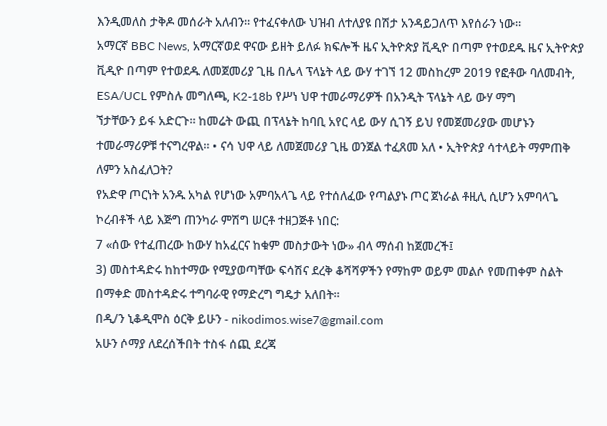እንዲመለስ ታቅዶ መሰራት አለብን። የተፈናቀለው ህዝብ ለተለያዩ በሽታ አንዳይጋለጥ እየሰራን ነው።
አማርኛ BBC News, አማርኛወደ ዋናው ይዘት ይለፉ ክፍሎች ዜና ኢትዮጵያ ቪዲዮ በጣም የተወደዱ ዜና ኢትዮጵያ ቪዲዮ በጣም የተወደዱ ለመጀመሪያ ጊዜ በሌላ ፕላኔት ላይ ውሃ ተገኘ 12 መስከረም 2019 የፎቶው ባለመብት, ESA/UCL የምስሉ መግለጫ, K2-18b የሥነ ህዋ ተመራማሪዎች በአንዲት ፕላኔት ላይ ውሃ ማግ
ኘታቸውን ይፋ አድርጉ። ከመሬት ውጪ በፕላኔት ከባቢ አየር ላይ ውሃ ሲገኝ ይህ የመጀመሪያው መሆኑን ተመራማሪዎቹ ተናግረዋል። • ናሳ ህዋ ላይ ለመጀመሪያ ጊዜ ወንጀል ተፈጸመ አለ • ኢትዮጵያ ሳተላይት ማምጠቅ ለምን አስፈለጋት?
የአድዋ ጦርነት አንዱ አካል የሆነው አምባአላጌ ላይ የተሰለፈው የጣልያኑ ጦር ጀነራል ቶዚሊ ሲሆን አምባላጌ ኮረብቶች ላይ እጅግ ጠንካራ ምሽግ ሠርቶ ተዘጋጅቶ ነበር:
7 «ሰው የተፈጠረው ከውሃ ከአፈርና ከቁም መስታውት ነው» ብላ ማሰብ ከጀመረች፤
3) መስተዳድሩ ከከተማው የሚያወጣቸው ፍሳሽና ደረቅ ቆሻሻዎችን የማከም ወይም መልሶ የመጠቀም ስልት በማቀድ መስተዳድሩ ተግባራዊ የማድረግ ግዴታ አለበት፡፡
በዲ/ን ኒቆዲሞስ ዕርቅ ይሁን - nikodimos.wise7@gmail.com
አሁን ሶማያ ለደረሰችበት ተስፋ ሰጪ ደረጃ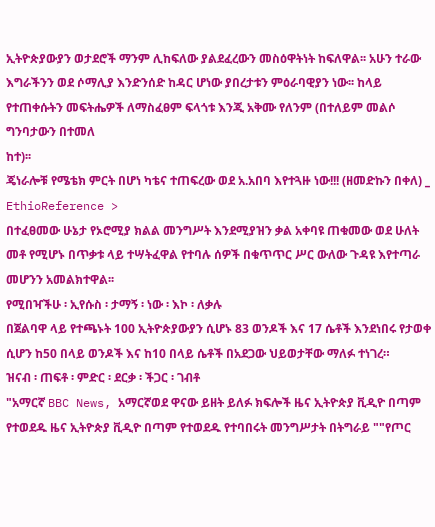ኢትዮጵያውያን ወታደሮች ማንም ሊከፍለው ያልደፈረውን መስዕዋትነት ከፍለዋል፡፡ አሁን ተራው እግራችንን ወደ ሶማሊያ እንድንሰድ ከዳር ሆነው ያበረታቱን ምዕራባዊያን ነው፡፡ ከላይ የተጠቀሱትን መፍትሔዎች ለማስፈፀም ፍላጎቱ እንጂ አቅሙ የለንም (በተለይም መልሶ ግንባታውን በተመለ
ከተ)፡፡
ጄነራሎቹ የሜቴክ ምርት በሆነ ካቴና ተጠፍረው ወደ አ.አበባ እየተጓዙ ነው!!! (ዘመድኩን በቀለ) _ EthioReference >
በተፈፀመው ሁኔታ የኦሮሚያ ክልል መንግሥት እንደሚያዝን ቃል አቀባዩ ጠቁመው ወደ ሁለት መቶ የሚሆኑ በጥቃቱ ላይ ተሣትፈዋል የተባሉ ሰዎች በቁጥጥር ሥር ውለው ጉዳዩ እየተጣራ መሆንን አመልክተዋል፡፡
የሚበዣችሁ ፡ ኢየሱስ ፡ ታማኝ ፡ ነው ፡ እኮ ፡ ለቃሉ
በጀልባዋ ላይ የተጫኑት 100 ኢትዮጵያውያን ሲሆኑ 83 ወንዶች እና 17 ሴቶች እንደነበሩ የታወቀ ሲሆን ከ50 በላይ ወንዶች እና ከ10 በላይ ሴቶች በአደጋው ህይወታቸው ማለፉ ተነገረ።
ዝናብ ፡ ጠፍቶ ፡ ምድር ፡ ደርቃ ፡ ችጋር ፡ ገብቶ
"አማርኛ BBC News, አማርኛወደ ዋናው ይዘት ይለፉ ክፍሎች ዜና ኢትዮጵያ ቪዲዮ በጣም የተወደዱ ዜና ኢትዮጵያ ቪዲዮ በጣም የተወደዱ የተባበሩት መንግሥታት በትግራይ ""የጦር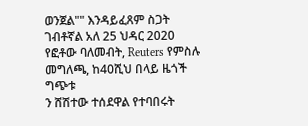ወንጀል"" እንዳይፈጸም ስጋት ገብቶኛል አለ 25 ህዳር 2020 የፎቶው ባለመብት, Reuters የምስሉ መግለጫ, ከ40ሺህ በላይ ዜጎች ግጭቱ
ን ሸሽተው ተሰደዋል የተባበሩት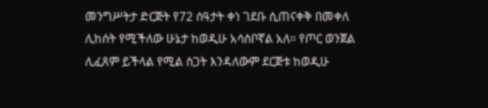መንግሥትታ ድርጅት የ72 ሰዓታት ቀነ ገደቡ ሲጠናቀቅ በመቀለ ሊከሰት የሚችለው ሁኔታ ከወዲሁ አሳስቦኛል አለ። የጦር ወንጀል ሊፈጸም ይችላል የሚል ስጋት እንዳለውም ደርጅቱ ከወዲሁ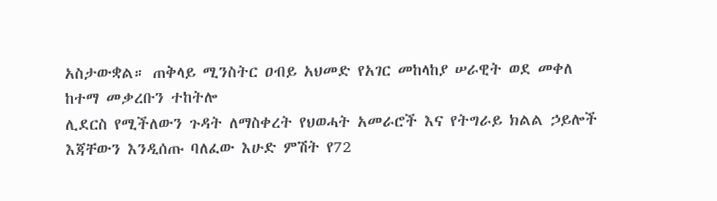አስታውቋል። ጠቅላይ ሚንስትር ዐብይ አህመድ የአገር መከላከያ ሠራዊት ወደ መቀለ ከተማ መቃረቡን ተከትሎ
ሊደርስ የሚችለውን ጉዳት ለማስቀረት የህወሓት አመራሮች እና የትግራይ ክልል ኃይሎች እጃቸውን እንዲሰጡ ባለፈው እሁድ ምሽት የ72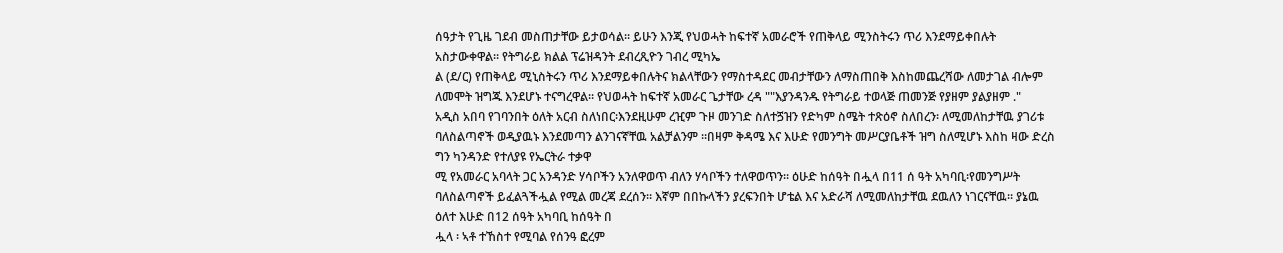ሰዓታት የጊዜ ገደብ መስጠታቸው ይታወሳል። ይሁን እንጂ የህወሓት ከፍተኛ አመራሮች የጠቅላይ ሚንስትሩን ጥሪ እንደማይቀበሉት አስታውቀዋል። የትግራይ ክልል ፕሬዝዳንት ደብረጺዮን ገብረ ሚካኤ
ል (ደ/ር) የጠቅላይ ሚኒስትሩን ጥሪ እንደማይቀበሉትና ክልላቸውን የማስተዳደር መብታቸውን ለማስጠበቅ እስከመጨረሻው ለመታገል ብሎም ለመሞት ዝግጁ እንደሆኑ ተናግረዋል። የህወሓት ከፍተኛ አመራር ጌታቸው ረዳ ""እያንዳንዱ የትግራይ ተወላጅ ጠመንጅ የያዘም ያልያዘም ."
አዲስ አበባ የገባንበት ዕለት አርብ ስለነበር፡እንደዚሁም ረዢም ጉዞ መንገድ ስለተጛዝን የድካም ስሜት ተጽዕኖ ስለበረን፡ ለሚመለከታቸዉ ያገሪቱ ባለስልጣኖች ወዲያዉኑ እንደመጣን ልንገናኛቸዉ አልቻልንም ።በዛም ቅዳሜ እና እሁድ የመንግት መሥርያቤቶች ዝግ ስለሚሆኑ እስከ ዛው ድረስ ግን ካንዳንድ የተለያዩ የኤርትራ ተቃዋ
ሚ የአመራር አባላት ጋር አንዳንድ ሃሳቦችን አንለዋወጥ ብለን ሃሳቦችን ተለዋወጥን። ዕሁድ ከሰዓት በሗላ በ11 ሰ ዓት አካባቢ፡የመንግሥት ባለስልጣኖች ይፈልጓችሗል የሚል መረጃ ደረሰን። እኛም በበኩላችን ያረፍንበት ሆቴል እና አድራሻ ለሚመለከታቸዉ ደዉለን ነገርናቸዉ። ያኔዉ ዕለተ እሁድ በ12 ሰዓት አካባቢ ከሰዓት በ
ሗላ ፡ ኣቶ ተኸስተ የሚባል የሰንዓ ፎረም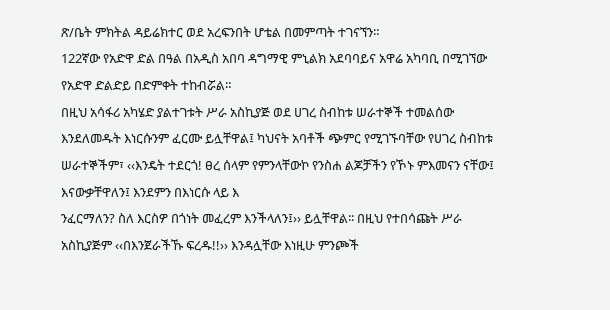ጽ/ቤት ምክትል ዳይሬክተር ወደ አረፍንበት ሆቴል በመምጣት ተገናኘን።
122ኛው የአድዋ ድል በዓል በአዲስ አበባ ዳግማዊ ምኒልክ አደባባይና አዋሬ አካባቢ በሚገኘው የአድዋ ድልድይ በድምቀት ተከብሯል።
በዚህ አሳፋሪ አካሄድ ያልተገቱት ሥራ አስኪያጅ ወደ ሀገረ ስብከቱ ሠራተኞች ተመልሰው እንደለመዱት እነርሱንም ፈርሙ ይሏቸዋል፤ ካህናት አባቶች ጭምር የሚገኙባቸው የሀገረ ስብከቱ ሠራተኞችም፣ ‹‹እንዴት ተደርጎ! ፀረ ሰላም የምንላቸውኮ የንስሐ ልጆቻችን የኾኑ ምእመናን ናቸው፤ እናውቃቸዋለን፤ እንደምን በእነርሱ ላይ እ
ንፈርማለን? ስለ እርስዎ በጎነት መፈረም እንችላለን፤›› ይሏቸዋል፡፡ በዚህ የተበሳጩት ሥራ አስኪያጅም ‹‹በእንጀራችኹ ፍረዱ!!›› እንዳሏቸው እነዚሁ ምንጮች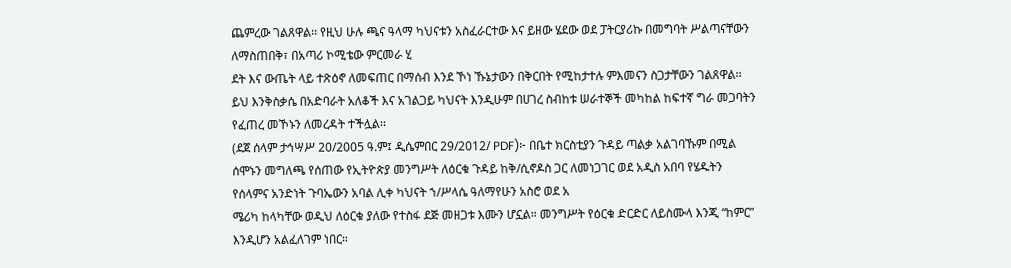ጨምረው ገልጸዋል፡፡ የዚህ ሁሉ ጫና ዓላማ ካህናቱን አስፈራርተው እና ይዘው ሄደው ወደ ፓትርያሪኩ በመግባት ሥልጣናቸውን ለማስጠበቅ፣ በአጣሪ ኮሚቴው ምርመራ ሂ
ደት እና ውጤት ላይ ተጽዕኖ ለመፍጠር በማሰብ እንደ ኾነ ኹኔታውን በቅርበት የሚከታተሉ ምእመናን ስጋታቸውን ገልጸዋል፡፡ ይህ እንቅስቃሴ በአድባራት አለቆች እና አገልጋይ ካህናት እንዲሁም በሀገረ ስብከቱ ሠራተኞች መካከል ከፍተኛ ግራ መጋባትን የፈጠረ መኾኑን ለመረዳት ተችሏል፡፡
(ደጀ ሰላም ታኅሣሥ 20/2005 ዓ.ም፤ ዲሴምበር 29/2012/ PDF)፦ በቤተ ክርስቲያን ጉዳይ ጣልቃ አልገባኹም በሚል ሰሞኑን መግለጫ የሰጠው የኢትዮጵያ መንግሥት ለዕርቁ ጉዳይ ከቅ/ሲኖዶስ ጋር ለመነጋገር ወደ አዲስ አበባ የሄዱትን የሰላምና አንድነት ጉባኤውን አባል ሊቀ ካህናት ኀ/ሥላሴ ዓለማየሁን አስሮ ወደ አ
ሜሪካ ከላካቸው ወዲህ ለዕርቁ ያለው የተስፋ ደጅ መዘጋቱ እሙን ሆኗል። መንግሥት የዕርቁ ድርድር ለይስሙላ እንጂ “ከምር” እንዲሆን አልፈለገም ነበር።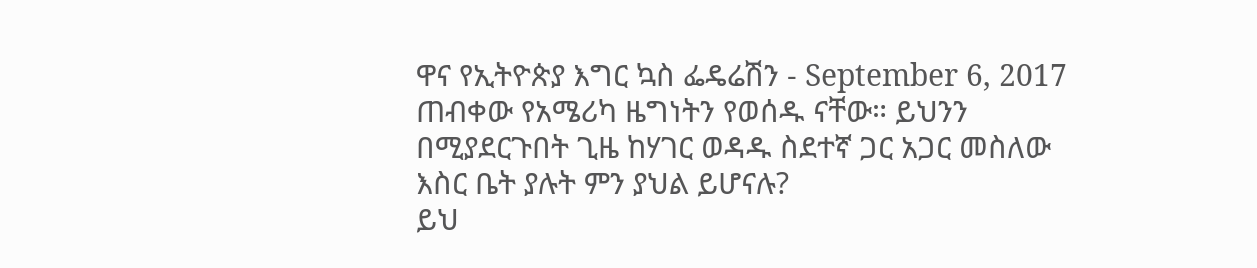ዋና የኢትዮጵያ እግር ኳስ ፌዴሬሽን - September 6, 2017
ጠብቀው የአሜሪካ ዜግነትን የወሰዱ ናቸው። ይህንን በሚያደርጉበት ጊዜ ከሃገር ወዳዱ ስደተኛ ጋር አጋር መስለው
እስር ቤት ያሉት ምን ያህል ይሆናሉ?
ይህ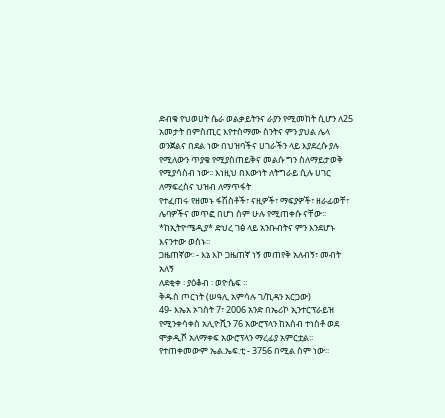ድብቁ የህወሀት ሴራ ወልቃይትንና ራያን የሚመከት ሲሆን ለ25 አመታት በምስጢር እየተስማሙ ስንትና ምን ያህል ሌላ ወንጀልና በደል ነው በህዝባችና ሀገራችን ላይ እያደረሱ ያሉ የሚለውን ጥያቄ የሚያስጠይቅና መልሱ ግን ስለማይታወቅ የሚያሳስብ ነው፡፡ እነዚህ በእውነት ለትግራይ ሲሉ ሀገር ለማፍረስና ህዝብ ለማጥፋት
የተፈጠሩ የዘመኑ ፋሽስቶች፣ ናዚዎች፣ ማፍያዎች፣ ዘራፊወቸ፣ ሌባዎችና መጥፎ በሆነ ስም ሁሉ የሚጠቀሱ ናቸው፡፡ *ከኢትዮሜዲያ* ድህረ ገፅ ላይ አንቡብትና ምን እንደሆኑ እናንተው ወስኑ፡፡
ጋዜጠኛው፡ - እኔ እኮ ጋዜጠኛ ነኝ መጠየቅ አለብኝ፣ መብት አለኝ
ለደቂቀ ፡ ያዕቆብ ፡ ወዮሴፍ ።
ቅዱስ ጦርነት (ሠዓሊ አምሳሉ ገ/ኪዳን አርጋው)
49- እኤአ ኦገስት 7፣ 2006 አንድ በኤሪኮ ኢንተርፕራይዝ የሚንቀሳቀስ አሊዮሺን 76 አውሮፕላን ከአሰብ ተነስቶ ወደ ሞቃዲሾ አለማቀፍ አውሮፕላን ማረፊያ አምርቷል፡፡ የተጠቀመውም ኤል.ኤፍ.ቲ - 3756 በሚል ስም ነው፡፡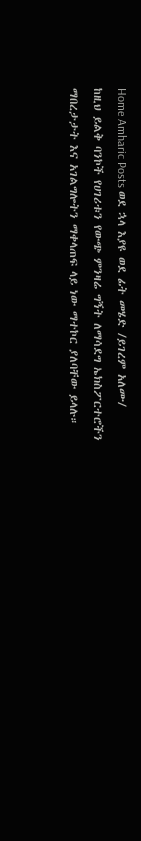Home Amharic Posts ወደ ኋላ እያዩ ወደ ፊት መሄድ /ይገረም አለሙ/
ከዚህ ይልቅ ባንኮች የሀገሪቱን የውጭ ምንዛሬ ግኝት ለማሳደግ ኤክስፖርተሮችን ማበረታታት እና አገልግሎትን ማቀላጠፍ ላይ ነው ማተኮር ያለባቸው ይላሉ።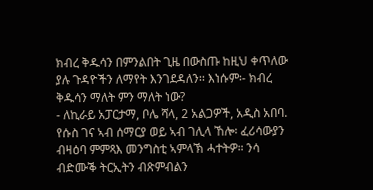ክብረ ቅዱሳን በምንልበት ጊዜ በውስጡ ከዚህ ቀጥለው ያሉ ጉዳዮችን ለማየት እንገደዳለን፡፡ እነሱም፡- ክብረ ቅዱሳን ማለት ምን ማለት ነው?
- ለኪራይ አፓርታማ, ቦሌ ሻላ, 2 አልጋዎች, አዲስ አበባ.
የሱስ ገና ኣብ ሰማርያ ወይ ኣብ ገሊላ ኸሎ፡ ፈሪሳውያን ብዛዕባ ምምጻእ መንግስቲ ኣምላኽ ሓተትዎ። ንሳ ብድሙቕ ትርኢትን ብጽምብልን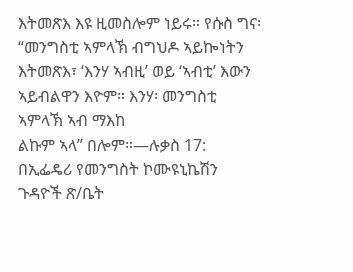እትመጽእ እዩ ዚመስሎም ነይሩ። የሱስ ግና፡ “መንግስቲ ኣምላኽ ብግህዶ ኣይኰነትን እትመጽእ፣ ‘እንሃ ኣብዚ’ ወይ ‘ኣብቲ’ እውን ኣይብልዋን እዮም። እንሃ፡ መንግስቲ ኣምላኽ ኣብ ማእከ
ልኩም ኣላ” በሎም።—ሉቃስ 17:
በኢፌዴሪ የመንግስት ኮሙዩኒኬሽን ጉዳዮች ጽ/ቤት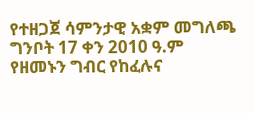የተዘጋጀ ሳምንታዊ አቋም መግለጫ ግንቦት 17 ቀን 2010 ዓ.ም
የዘመኑን ግብር የከፈሉና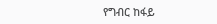የግብር ከፋይ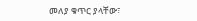መለያ ቁጥር ያላቸው፣